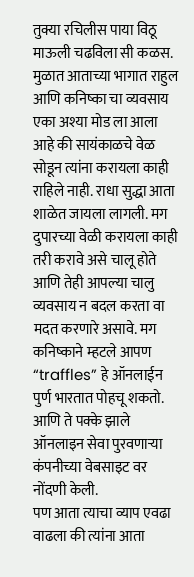तुक्या रचिलीस पाया विठू माऊली चढविला सी कळस. मुळात आताच्या भागात राहुल आणि कनिष्का चा व्यवसाय एका अश्या मोड ला आला आहे की सायंकाळचे वेळ सोडून त्यांना करायला काही राहिले नाही. राधा सुद्धा आता शाळेत जायला लागली. मग दुपारच्या वेळी करायला काही तरी करावे असे चालू होते आणि तेही आपल्या चालु व्यवसाय न बदल करता वा मदत करणारे असावे. मग कनिष्काने म्हटले आपण “traffles” हे ऑनलाईन पुर्ण भारतात पोहचू शकतो. आणि ते पक्के झाले ऑनलाइन सेवा पुरवणाऱ्या कंपनीच्या वेबसाइट वर नोंदणी केली.
पण आता त्याचा व्याप एवढा वाढला की त्यांना आता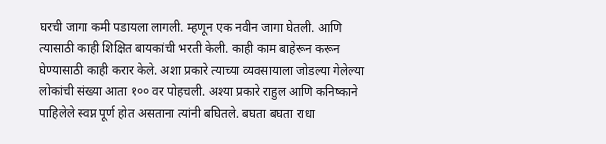घरची जागा कमी पडायला लागली. म्हणून एक नवीन जागा घेतली. आणि त्यासाठी काही शिक्षित बायकांची भरती केली. काही काम बाहेरून करून घेण्यासाठी काही करार केले. अशा प्रकारे त्याच्या व्यवसायाला जोडल्या गेलेल्या लोकांची संख्या आता १०० वर पोहचली. अश्या प्रकारे राहुल आणि कनिष्काने पाहिलेले स्वप्न पूर्ण होत असताना त्यांनी बघितले. बघता बघता राधा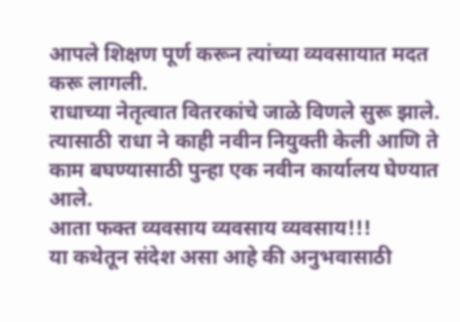आपले शिक्षण पूर्ण करून त्यांच्या व्यवसायात मदत करू लागली.
राधाच्या नेतृत्वात वितरकांचे जाळे विणले सुरू झाले. त्यासाठी राधा ने काही नवीन नियुक्ती केली आणि ते काम बघण्यासाठी पुन्हा एक नवीन कार्यालय घेण्यात आले.
आता फक्त व्यवसाय व्यवसाय व्यवसाय!!!
या कथेतून संदेश असा आहे की अनुभवासाठी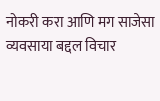नोकरी करा आणि मग साजेसा व्यवसाया बद्दल विचार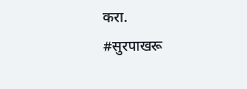करा.
#सुरपाखरू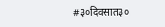#३०दिवसात३०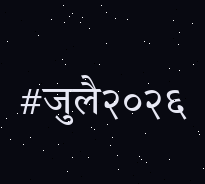#जुलै२०२६